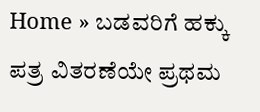Home » ಬಡವರಿಗೆ ಹಕ್ಕು ಪತ್ರ ವಿತರಣೆಯೇ ಪ್ರಥಮ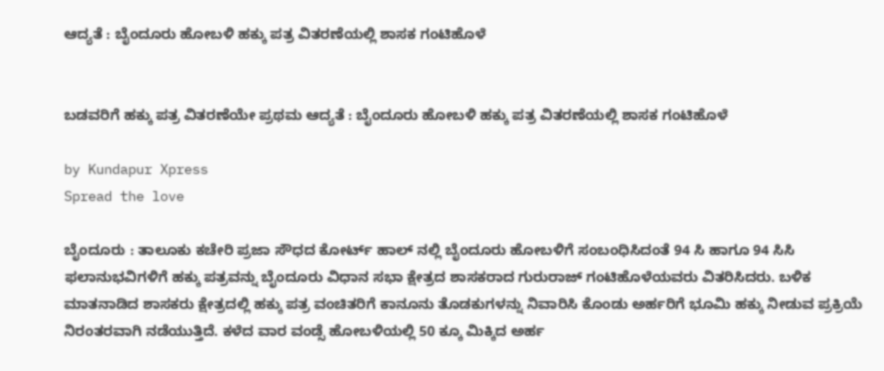ಆದ್ಯತೆ : ಬೈಂದೂರು ಹೋಬಳಿ ಹಕ್ಕು ಪತ್ರ ವಿತರಣೆಯಲ್ಲಿ ಶಾಸಕ ಗಂಟಿಹೊಳೆ


ಬಡವರಿಗೆ ಹಕ್ಕು ಪತ್ರ ವಿತರಣೆಯೇ ಪ್ರಥಮ ಆದ್ಯತೆ : ಬೈಂದೂರು ಹೋಬಳಿ ಹಕ್ಕು ಪತ್ರ ವಿತರಣೆಯಲ್ಲಿ ಶಾಸಕ ಗಂಟಿಹೊಳೆ

by Kundapur Xpress
Spread the love

ಬೈಂದೂರು : ತಾಲೂಕು ಕಚೇರಿ ಪ್ರಜಾ ಸೌಧದ ಕೋರ್ಟ್ ಹಾಲ್ ನಲ್ಲಿ ಬೈಂದೂರು ಹೋಬಳಿಗೆ ಸಂಬಂಧಿಸಿದಂತೆ 94 ಸಿ ಹಾಗೂ 94 ಸಿಸಿ ಫಲಾನುಭವಿಗಳಿಗೆ ಹಕ್ಕು ಪತ್ರವನ್ನು ಬೈಂದೂರು ವಿಧಾನ ಸಭಾ ಕ್ಷೇತ್ರದ ಶಾಸಕರಾದ ಗುರುರಾಜ್ ಗಂಟಿಹೊಳೆಯವರು ವಿತರಿಸಿದರು. ಬಳಿಕ ಮಾತನಾಡಿದ ಶಾಸಕರು ಕ್ಷೇತ್ರದಲ್ಲಿ ಹಕ್ಕು ಪತ್ರ ವಂಚಿತರಿಗೆ ಕಾನೂನು ತೊಡಕುಗಳನ್ನು ನಿವಾರಿಸಿ ಕೊಂಡು ಅರ್ಹರಿಗೆ ಭೂಮಿ ಹಕ್ಕು ನೀಡುವ ಪ್ರಕ್ರಿಯೆ ನಿರಂತರವಾಗಿ ನಡೆಯುತ್ತಿದೆ. ಕಳೆದ ವಾರ ವಂಡ್ಸೆ ಹೋಬಳಿಯಲ್ಲಿ 50 ಕ್ಕೂ ಮಿಕ್ಕಿದ ಅರ್ಹ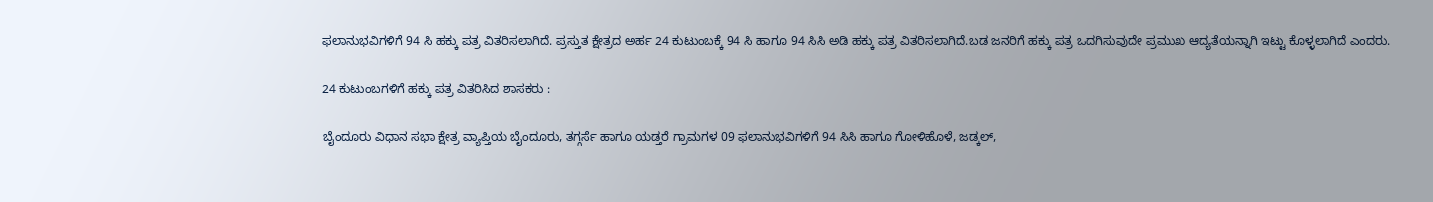ಫಲಾನುಭವಿಗಳಿಗೆ 94 ಸಿ ಹಕ್ಕು ಪತ್ರ ವಿತರಿಸಲಾಗಿದೆ. ಪ್ರಸ್ತುತ ಕ್ಷೇತ್ರದ ಅರ್ಹ 24 ಕುಟುಂಬಕ್ಕೆ 94 ಸಿ ಹಾಗೂ 94 ಸಿಸಿ ಅಡಿ ಹಕ್ಕು ಪತ್ರ ವಿತರಿಸಲಾಗಿದೆ.ಬಡ ಜನರಿಗೆ ಹಕ್ಕು ಪತ್ರ ಒದಗಿಸುವುದೇ ಪ್ರಮುಖ ಆದ್ಯತೆಯನ್ನಾಗಿ ಇಟ್ಟು ಕೊಳ್ಳಲಾಗಿದೆ ಎಂದರು.

24 ಕುಟುಂಬಗಳಿಗೆ ಹಕ್ಕು ಪತ್ರ ವಿತರಿಸಿದ ಶಾಸಕರು :

ಬೈಂದೂರು ವಿಧಾನ ಸಭಾ ಕ್ಷೇತ್ರ ವ್ಯಾಪ್ತಿಯ ಬೈಂದೂರು, ತಗ್ಗರ್ಸೆ ಹಾಗೂ ಯಡ್ತರೆ ಗ್ರಾಮಗಳ 09 ಫಲಾನುಭವಿಗಳಿಗೆ 94 ಸಿಸಿ ಹಾಗೂ ಗೋಳಿಹೊಳೆ, ಜಡ್ಕಲ್,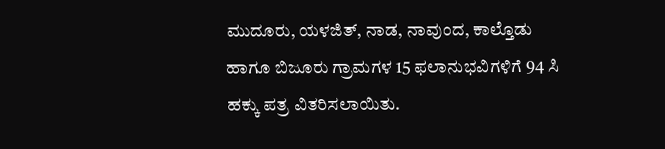ಮುದೂರು, ಯಳಜಿತ್, ನಾಡ, ನಾವುಂದ, ಕಾಲ್ತೊಡು ಹಾಗೂ ಬಿಜೂರು ಗ್ರಾಮಗಳ 15 ಫಲಾನುಭವಿಗಳಿಗೆ 94 ಸಿ ಹಕ್ಕು ಪತ್ರ ವಿತರಿಸಲಾಯಿತು.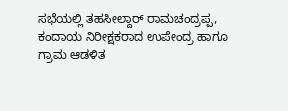ಸಭೆಯಲ್ಲಿ ತಹಸೀಲ್ದಾರ್ ರಾಮಚಂದ್ರಪ್ಪ, ಕಂದಾಯ ನಿರೀಕ್ಷಕರಾದ ಉಪೇಂದ್ರ ಹಾಗೂ ಗ್ರಾಮ ಆಡಳಿತ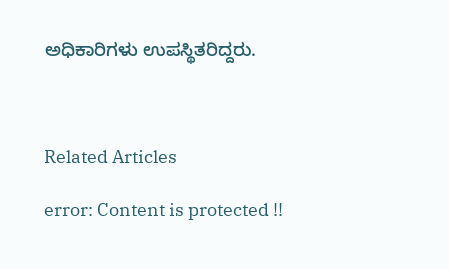ಅಧಿಕಾರಿಗಳು ಉಪಸ್ಥಿತರಿದ್ದರು.



Related Articles

error: Content is protected !!